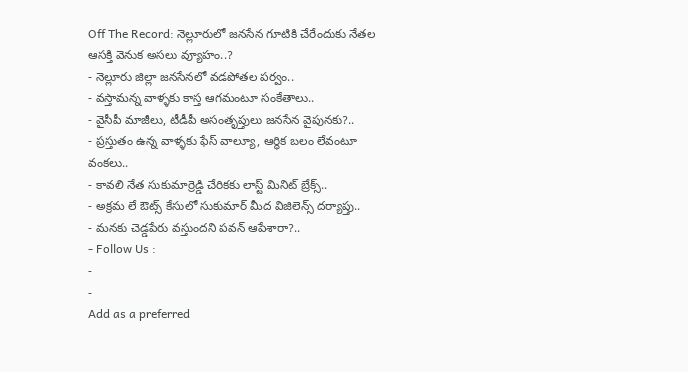Off The Record: నెల్లూరులో జనసేన గూటికి చేరేందుకు నేతల ఆసక్తి వెనుక అసలు వ్యూహం..?
- నెల్లూరు జిల్లా జనసేనలో వడపోతల పర్వం..
- వస్తామన్న వాళ్ళకు కాస్త ఆగమంటూ సంకేతాలు..
- వైసీపీ మాజీలు, టీడీపీ అసంతృప్తులు జనసేన వైపునకు?..
- ప్రస్తుతం ఉన్న వాళ్ళకు ఫేస్ వాల్యూ, ఆర్థిక బలం లేవంటూ వంకలు..
- కావలి నేత సుకుమార్రెడ్డి చేరికకు లాస్ట్ మినిట్ బ్రేక్స్..
- అక్రమ లే ఔట్స్ కేసులో సుకుమార్ మీద విజిలెన్స్ దర్యాప్తు..
- మనకు చెడ్డపేరు వస్తుందని పవన్ ఆపేశారా?..
- Follow Us :
-
-
Add as a preferred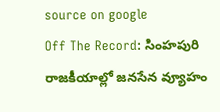source on google
Off The Record: సింహపురి రాజకీయాల్లో జనసేన వ్యూహం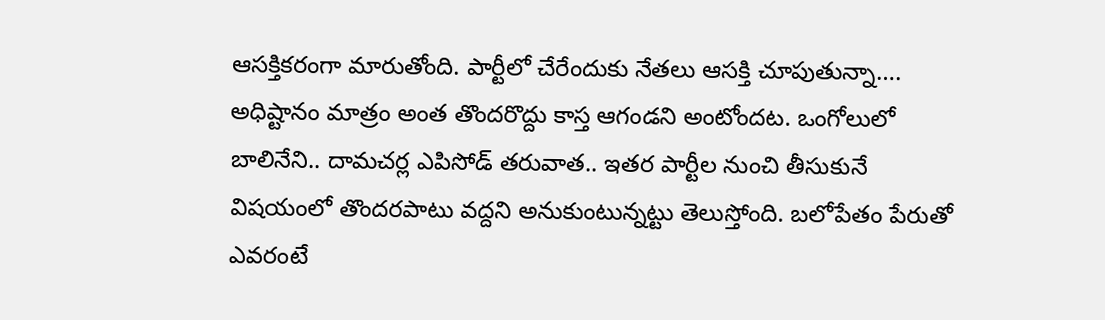ఆసక్తికరంగా మారుతోంది. పార్టీలో చేరేందుకు నేతలు ఆసక్తి చూపుతున్నా…. అధిష్టానం మాత్రం అంత తొందరొద్దు కాస్త ఆగండని అంటోందట. ఒంగోలులో బాలినేని.. దామచర్ల ఎపిసోడ్ తరువాత.. ఇతర పార్టీల నుంచి తీసుకునే విషయంలో తొందరపాటు వద్దని అనుకుంటున్నట్టు తెలుస్తోంది. బలోపేతం పేరుతో ఎవరంటే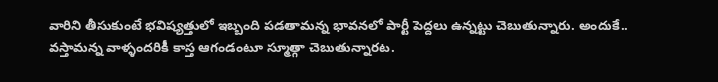వారిని తీసుకుంటే భవిష్యత్తులో ఇబ్బంది పడతామన్న భావనలో పార్టీ పెద్దలు ఉన్నట్టు చెబుతున్నారు. అందుకే.. వస్తామన్న వాళ్ళందరికీ కాస్త ఆగండంటూ స్మూత్గా చెబుతున్నారట.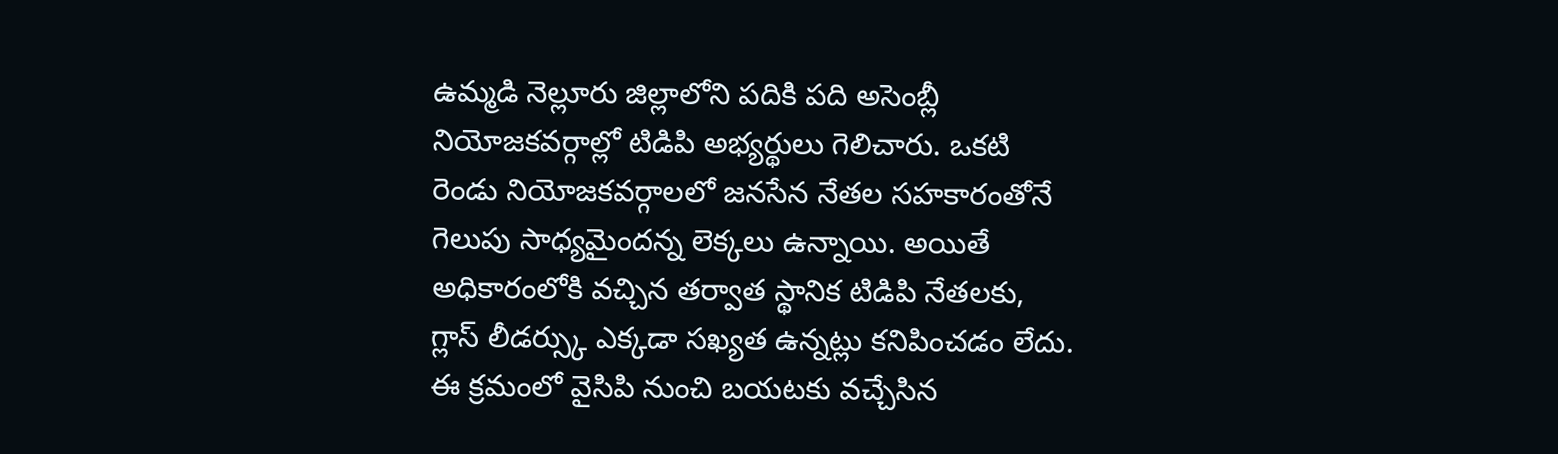ఉమ్మడి నెల్లూరు జిల్లాలోని పదికి పది అసెంబ్లీ నియోజకవర్గాల్లో టిడిపి అభ్యర్థులు గెలిచారు. ఒకటి రెండు నియోజకవర్గాలలో జనసేన నేతల సహకారంతోనే గెలుపు సాధ్యమైందన్న లెక్కలు ఉన్నాయి. అయితే అధికారంలోకి వచ్చిన తర్వాత స్థానిక టిడిపి నేతలకు, గ్లాస్ లీడర్స్కు ఎక్కడా సఖ్యత ఉన్నట్లు కనిపించడం లేదు. ఈ క్రమంలో వైసిపి నుంచి బయటకు వచ్చేసిన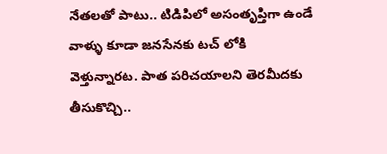నేతలతో పాటు.. టిడిపిలో అసంతృప్తిగా ఉండే వాళ్ళు కూడా జనసేనకు టచ్ లోకి వెళ్తున్నారట. పాత పరిచయాలని తెరమీదకు తీసుకొచ్చి..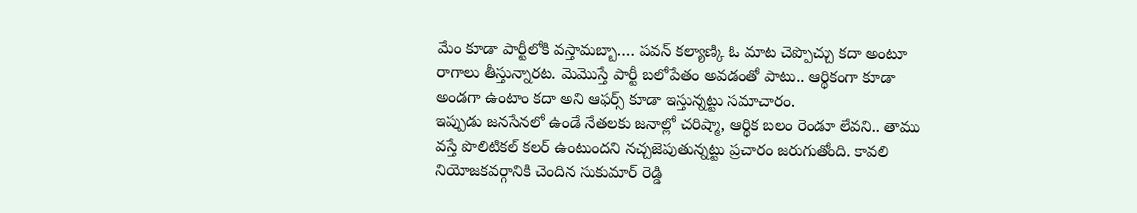మేం కూడా పార్టీలోకి వస్తామబ్బా…. పవన్ కల్యాణ్కి ఓ మాట చెప్పొచ్చు కదా అంటూ రాగాలు తీస్తున్నారట. మెమొస్తే పార్టీ బలోపేతం అవడంతో పాటు.. ఆర్థికంగా కూడా అండగా ఉంటాం కదా అని ఆఫర్స్ కూడా ఇస్తున్నట్టు సమాచారం.
ఇప్పుడు జనసేనలో ఉండే నేతలకు జనాల్లో చరిష్మా, ఆర్థిక బలం రెండూ లేవని.. తాము వస్తే పొలిటికల్ కలర్ ఉంటుందని నచ్చజెపుతున్నట్టు ప్రచారం జరుగుతోంది. కావలి నియోజకవర్గానికి చెందిన సుకుమార్ రెడ్డి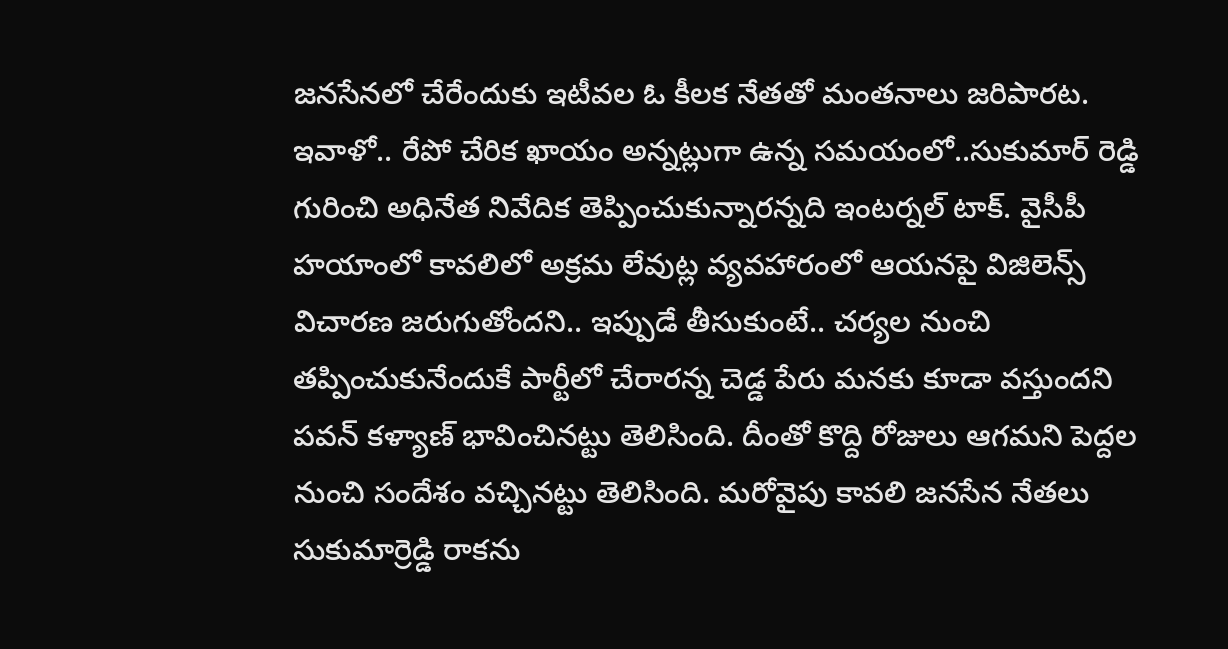జనసేనలో చేరేందుకు ఇటీవల ఓ కీలక నేతతో మంతనాలు జరిపారట. ఇవాళో.. రేపో చేరిక ఖాయం అన్నట్లుగా ఉన్న సమయంలో..సుకుమార్ రెడ్డి గురించి అధినేత నివేదిక తెప్పించుకున్నారన్నది ఇంటర్నల్ టాక్. వైసీపీ హయాంలో కావలిలో అక్రమ లేవుట్ల వ్యవహారంలో ఆయనపై విజిలెన్స్ విచారణ జరుగుతోందని.. ఇప్పుడే తీసుకుంటే.. చర్యల నుంచి తప్పించుకునేందుకే పార్టీలో చేరారన్న చెడ్డ పేరు మనకు కూడా వస్తుందని పవన్ కళ్యాణ్ భావించినట్టు తెలిసింది. దీంతో కొద్ది రోజులు ఆగమని పెద్దల నుంచి సందేశం వచ్చినట్టు తెలిసింది. మరోవైపు కావలి జనసేన నేతలు సుకుమార్రెడ్డి రాకను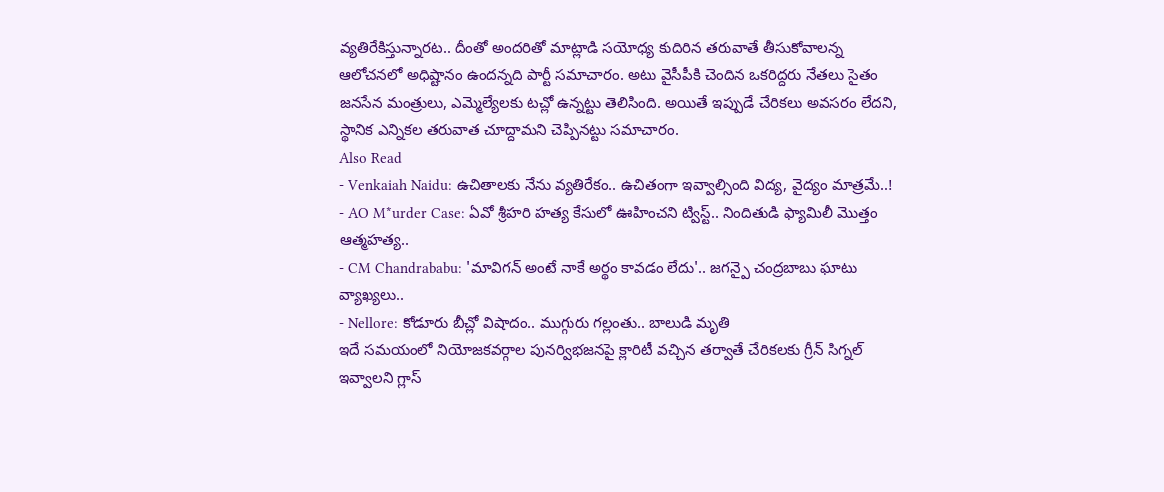వ్యతిరేకిస్తున్నారట.. దీంతో అందరితో మాట్లాడి సయోధ్య కుదిరిన తరువాతే తీసుకోవాలన్న ఆలోచనలో అధిష్టానం ఉందన్నది పార్టీ సమాచారం. అటు వైసీపీకి చెందిన ఒకరిద్దరు నేతలు సైతం జనసేన మంత్రులు, ఎమ్మెల్యేలకు టచ్లో ఉన్నట్టు తెలిసింది. అయితే ఇప్పుడే చేరికలు అవసరం లేదని, స్థానిక ఎన్నికల తరువాత చూద్దామని చెప్పినట్టు సమాచారం.
Also Read
- Venkaiah Naidu: ఉచితాలకు నేను వ్యతిరేకం.. ఉచితంగా ఇవ్వాల్సింది విద్య, వైద్యం మాత్రమే..!
- AO M*urder Case: ఏవో శ్రీహరి హత్య కేసులో ఊహించని ట్విస్ట్.. నిందితుడి ఫ్యామిలీ మొత్తం ఆత్మహత్య..
- CM Chandrababu: 'మావిగన్ అంటే నాకే అర్థం కావడం లేదు'.. జగన్పై చంద్రబాబు ఘాటు వ్యాఖ్యలు..
- Nellore: కోడూరు బీచ్లో విషాదం.. ముగ్గురు గల్లంతు.. బాలుడి మృతి
ఇదే సమయంలో నియోజకవర్గాల పునర్విభజనపై క్లారిటీ వచ్చిన తర్వాతే చేరికలకు గ్రీన్ సిగ్నల్ ఇవ్వాలని గ్లాస్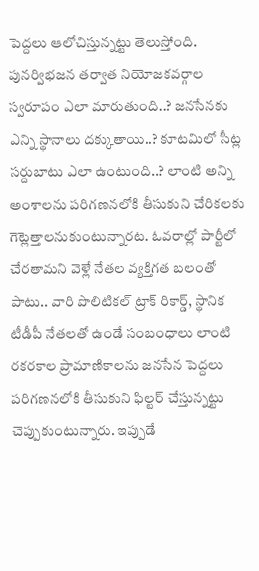పెద్దలు ఆలోచిస్తున్నట్టు తెలుస్తోంది. పునర్విభజన తర్వాత నియోజకవర్గాల స్వరూపం ఎలా మారుతుంది..? జనసేనకు ఎన్ని స్థానాలు దక్కుతాయి..? కూటమిలో సీట్ల సర్దుబాటు ఎలా ఉంటుంది..? లాంటి అన్ని అంశాలను పరిగణనలోకి తీసుకుని చేరికలకు గెట్లెత్తాలనుకుంటున్నారట. ఓవరాల్లో పార్టీలో చేరతామని వెళ్లే నేతల వ్యక్తిగత బలంతో పాటు.. వారి పొలిటికల్ ట్రాక్ రికార్డ్, స్థానిక టీడీపీ నేతలతో ఉండే సంబంధాలు లాంటి రకరకాల ప్రామాణికాలను జనసేన పెద్దలు పరిగణనలోకి తీసుకుని ఫిల్టర్ చేస్తున్నట్టు చెప్పుకుంటున్నారు. ఇప్పుడే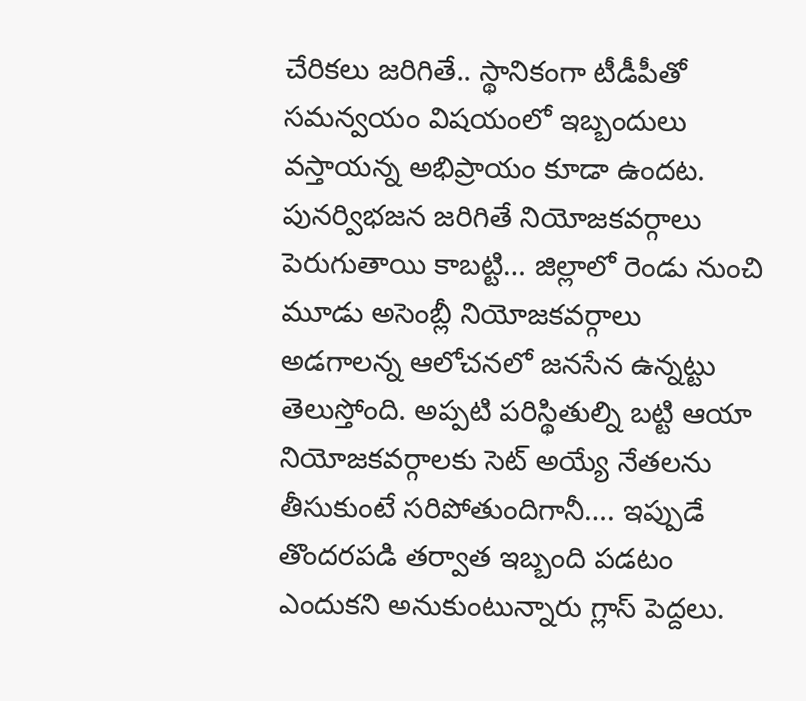చేరికలు జరిగితే.. స్థానికంగా టీడీపీతో సమన్వయం విషయంలో ఇబ్బందులు వస్తాయన్న అభిప్రాయం కూడా ఉందట. పునర్విభజన జరిగితే నియోజకవర్గాలు పెరుగుతాయి కాబట్టి… జిల్లాలో రెండు నుంచి మూడు అసెంబ్లీ నియోజకవర్గాలు అడగాలన్న ఆలోచనలో జనసేన ఉన్నట్టు తెలుస్తోంది. అప్పటి పరిస్థితుల్ని బట్టి ఆయా నియోజకవర్గాలకు సెట్ అయ్యే నేతలను తీసుకుంటే సరిపోతుందిగానీ…. ఇప్పుడే తొందరపడి తర్వాత ఇబ్బంది పడటం ఎందుకని అనుకుంటున్నారు గ్లాస్ పెద్దలు.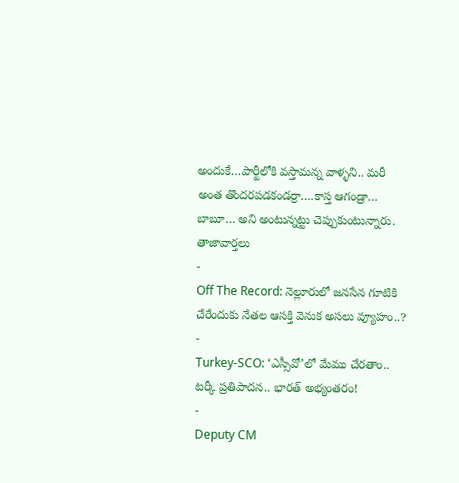అందుకే…పార్టీలోకి వస్తామన్న వాళ్ళని.. మరీ అంత తొందరపడకండర్రా….కాస్త ఆగండ్రా… బాబూ… అని అంటున్నట్టు చెప్పుకుంటున్నారు.
తాజావార్తలు
-
Off The Record: నెల్లూరులో జనసేన గూటికి చేరేందుకు నేతల ఆసక్తి వెనుక అసలు వ్యూహం..?
-
Turkey-SCO: ‘ఎస్సీవో’లో మేము చేరతాం.. టర్కీ ప్రతిపాదన.. భారత్ అభ్యంతరం!
-
Deputy CM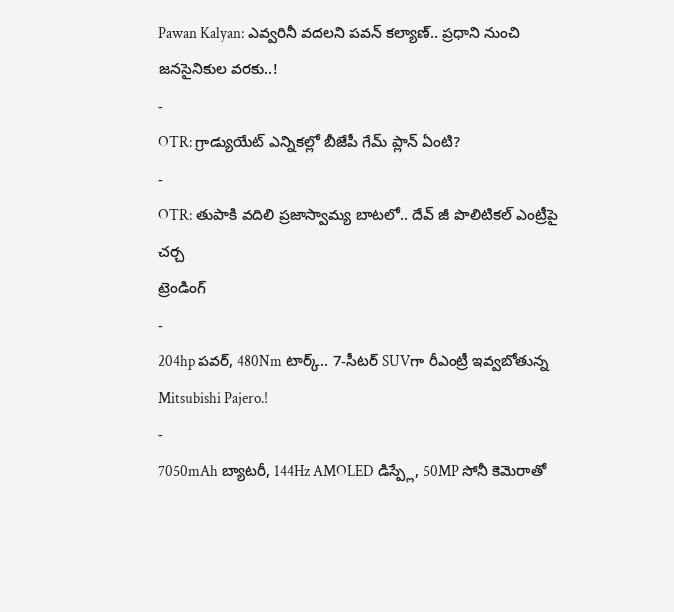Pawan Kalyan: ఎవ్వరినీ వదలని పవన్ కల్యాణ్.. ప్రధాని నుంచి జనసైనికుల వరకు..!
-
OTR: గ్రాడ్యుయేట్ ఎన్నికల్లో బీజేపీ గేమ్ ప్లాన్ ఏంటి?
-
OTR: తుపాకి వదిలి ప్రజాస్వామ్య బాటలో.. దేవ్ జీ పొలిటికల్ ఎంట్రీపై చర్చ
ట్రెండింగ్
-
204hp పవర్, 480Nm టార్క్.. 7-సీటర్ SUVగా రీఎంట్రీ ఇవ్వబోతున్న Mitsubishi Pajero.!
-
7050mAh బ్యాటరీ, 144Hz AMOLED డిస్ప్లే, 50MP సోనీ కెమెరాతో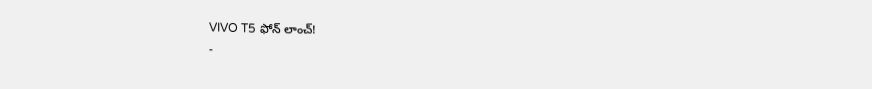VIVO T5 ఫోన్ లాంచ్!
-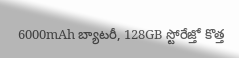6000mAh బ్యాటరీ, 128GB స్టోరేజ్తో కొత్త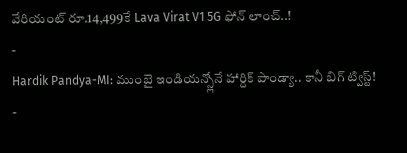వేరియంట్ రూ.14,499కే Lava Virat V1 5G ఫోన్ లాంచ్..!
-
Hardik Pandya-MI: ముంబై ఇండియన్స్లోనే హార్దిక్ పాండ్యా.. కానీ బిగ్ ట్విస్ట్!
-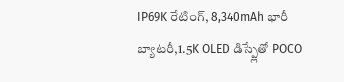IP69K రేటింగ్, 8,340mAh భారీ బ్యాటరీ,1.5K OLED డిస్ప్లేతో POCO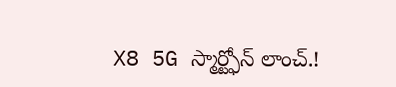X8 5G స్మార్ట్ఫోన్ లాంచ్.!